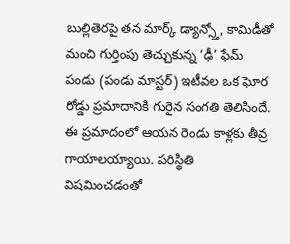బుల్లితెరపై తన మార్క్ డ్యాన్స్తో, కామిడీతో మంచి గుర్తింపు తెచ్చుకున్న ‘ఢీ’ ఫేమ్ పండు (పండు మాస్టర్) ఇటీవల ఒక ఘోర రోడ్డు ప్రమాదానికి గురైన సంగతి తెలిసిందే. ఈ ప్రమాదంలో ఆయన రెండు కాళ్లకు తీవ్ర గాయాలయ్యాయి. పరిస్థితి విషమించడంతో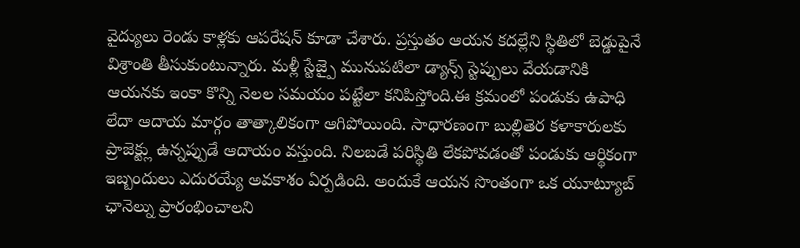వైద్యులు రెండు కాళ్లకు ఆపరేషన్ కూడా చేశారు. ప్రస్తుతం ఆయన కదల్లేని స్థితిలో బెడ్డుపైనే విశ్రాంతి తీసుకుంటున్నారు. మళ్లీ స్టేజ్పై మునుపటిలా డ్యాన్స్ స్టెప్పులు వేయడానికి ఆయనకు ఇంకా కొన్ని నెలల సమయం పట్టేలా కనిపిస్తోంది.ఈ క్రమంలో పండుకు ఉపాధి లేదా ఆదాయ మార్గం తాత్కాలికంగా ఆగిపోయింది. సాధారణంగా బుల్లితెర కళాకారులకు ప్రాజెక్ట్లు ఉన్నప్పుడే ఆదాయం వస్తుంది. నిలబడే పరిస్థితి లేకపోవడంతో పండుకు ఆర్థికంగా ఇబ్బందులు ఎదురయ్యే అవకాశం ఏర్పడింది. అందుకే ఆయన సొంతంగా ఒక యూట్యూబ్ ఛానెల్ను ప్రారంభించాలని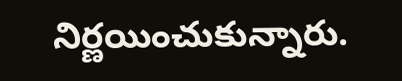నిర్ణయించుకున్నారు.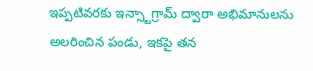ఇప్పటివరకు ఇన్స్టాగ్రామ్ ద్వారా అభిమానులను అలరించిన పండు, ఇకపై తన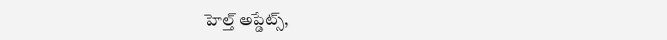హెల్త్ అప్డేట్స్,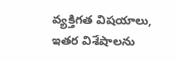వ్యక్తిగత విషయాలు, ఇతర విశేషాలను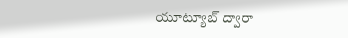యూట్యూబ్ ద్వారా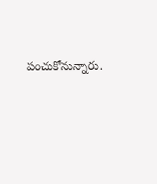పంచుకోనున్నారు.